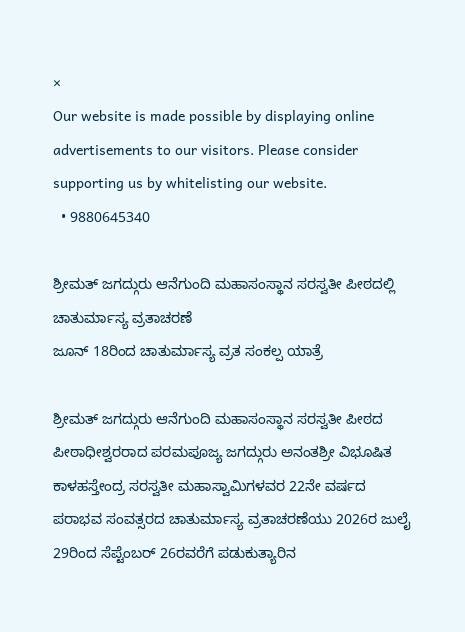×
Our website is made possible by displaying online advertisements to our visitors. Please consider supporting us by whitelisting our website.
  • 9880645340

ಶ್ರೀಮತ್ ಜಗದ್ಗುರು ಆನೆಗುಂದಿ ಮಹಾಸಂಸ್ಥಾನ ಸರಸ್ವತೀ ಪೀಠದಲ್ಲಿ ಚಾತುರ್ಮಾಸ್ಯ ವ್ರತಾಚರಣೆ
ಜೂನ್ 18ರಿಂದ ಚಾತುರ್ಮಾಸ್ಯ ವ್ರತ ಸಂಕಲ್ಪ ಯಾತ್ರೆ

ಶ್ರೀಮತ್ ಜಗದ್ಗುರು ಆನೆಗುಂದಿ ಮಹಾಸಂಸ್ಥಾನ ಸರಸ್ವತೀ ಪೀಠದ ಪೀಠಾಧೀಶ್ವರರಾದ ಪರಮಪೂಜ್ಯ ಜಗದ್ಗುರು ಅನಂತಶ್ರೀ ವಿಭೂಷಿತ ಕಾಳಹಸ್ತೇಂದ್ರ ಸರಸ್ವತೀ ಮಹಾಸ್ವಾಮಿಗಳವರ 22ನೇ ವರ್ಷದ ಪರಾಭವ ಸಂವತ್ಸರದ ಚಾತುರ್ಮಾಸ್ಯ ವ್ರತಾಚರಣೆಯು 2026ರ ಜುಲೈ 29ರಿಂದ ಸೆಪ್ಟೆಂಬರ್ 26ರವರೆಗೆ ಪಡುಕುತ್ಯಾರಿನ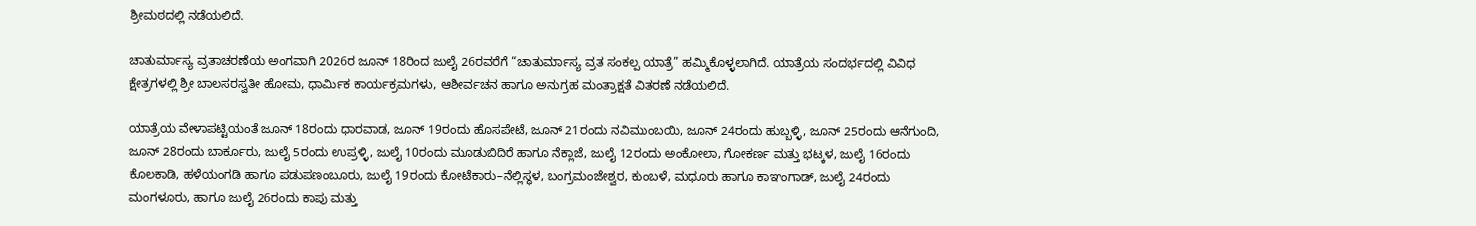ಶ್ರೀಮಠದಲ್ಲಿ ನಡೆಯಲಿದೆ.

ಚಾತುರ್ಮಾಸ್ಯ ವ್ರತಾಚರಣೆಯ ಅಂಗವಾಗಿ 2026ರ ಜೂನ್ 18ರಿಂದ ಜುಲೈ 26ರವರೆಗೆ “ಚಾತುರ್ಮಾಸ್ಯ ವ್ರತ ಸಂಕಲ್ಪ ಯಾತ್ರೆ” ಹಮ್ಮಿಕೊಳ್ಳಲಾಗಿದೆ. ಯಾತ್ರೆಯ ಸಂದರ್ಭದಲ್ಲಿ ವಿವಿಧ ಕ್ಷೇತ್ರಗಳಲ್ಲಿ ಶ್ರೀ ಬಾಲಸರಸ್ವತೀ ಹೋಮ, ಧಾರ್ಮಿಕ ಕಾರ್ಯಕ್ರಮಗಳು, ಆಶೀರ್ವಚನ ಹಾಗೂ ಅನುಗ್ರಹ ಮಂತ್ರಾಕ್ಷತೆ ವಿತರಣೆ ನಡೆಯಲಿದೆ.

ಯಾತ್ರೆಯ ವೇಳಾಪಟ್ಟಿಯಂತೆ ಜೂನ್ 18ರಂದು ಧಾರವಾಡ, ಜೂನ್ 19ರಂದು ಹೊಸಪೇಟೆ, ಜೂನ್ 21ರಂದು ನವಿಮುಂಬಯಿ, ಜೂನ್ 24ರಂದು ಹುಬ್ಬಳ್ಳಿ, ಜೂನ್ 25ರಂದು ಆನೆಗುಂದಿ, ಜೂನ್ 28ರಂದು ಬಾರ್ಕೂರು, ಜುಲೈ 5ರಂದು ಉಪ್ರಳ್ಳಿ, ಜುಲೈ 10ರಂದು ಮೂಡುಬಿದಿರೆ ಹಾಗೂ ನೆಕ್ಲಾಜೆ, ಜುಲೈ 12ರಂದು ಅಂಕೋಲಾ, ಗೋಕರ್ಣ ಮತ್ತು ಭಟ್ಕಳ, ಜುಲೈ 16ರಂದು ಕೊಲಕಾಡಿ, ಹಳೆಯಂಗಡಿ ಹಾಗೂ ಪಡುಪಣಂಬೂರು, ಜುಲೈ 19ರಂದು ಕೋಟೆಕಾರು–ನೆಲ್ಲಿಸ್ಥಳ, ಬಂಗ್ರಮಂಜೇಶ್ವರ, ಕುಂಬಳೆ, ಮಧೂರು ಹಾಗೂ ಕಾಞಂಗಾಡ್, ಜುಲೈ 24ರಂದು ಮಂಗಳೂರು, ಹಾಗೂ ಜುಲೈ 26ರಂದು ಕಾಪು ಮತ್ತು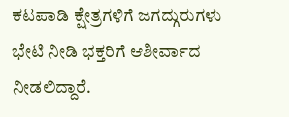ಕಟಪಾಡಿ ಕ್ಷೇತ್ರಗಳಿಗೆ ಜಗದ್ಗುರುಗಳು ಭೇಟಿ ನೀಡಿ ಭಕ್ತರಿಗೆ ಆಶೀರ್ವಾದ ನೀಡಲಿದ್ದಾರೆ.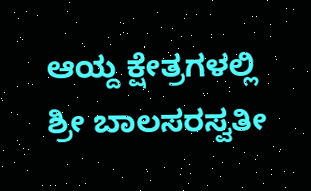ಆಯ್ದ ಕ್ಷೇತ್ರಗಳಲ್ಲಿ ಶ್ರೀ ಬಾಲಸರಸ್ವತೀ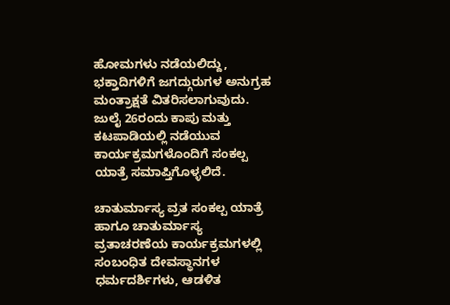ಹೋಮಗಳು ನಡೆಯಲಿದ್ದು, ಭಕ್ತಾದಿಗಳಿಗೆ ಜಗದ್ಗುರುಗಳ ಅನುಗ್ರಹ ಮಂತ್ರಾಕ್ಷತೆ ವಿತರಿಸಲಾಗುವುದು. ಜುಲೈ 26ರಂದು ಕಾಪು ಮತ್ತು ಕಟಪಾಡಿಯಲ್ಲಿ ನಡೆಯುವ ಕಾರ್ಯಕ್ರಮಗಳೊಂದಿಗೆ ಸಂಕಲ್ಪ ಯಾತ್ರೆ ಸಮಾಪ್ತಿಗೊಳ್ಳಲಿದೆ.

ಚಾತುರ್ಮಾಸ್ಯ ವ್ರತ ಸಂಕಲ್ಪ ಯಾತ್ರೆ ಹಾಗೂ ಚಾತುರ್ಮಾಸ್ಯ ವ್ರತಾಚರಣೆಯ ಕಾರ್ಯಕ್ರಮಗಳಲ್ಲಿ ಸಂಬಂಧಿತ ದೇವಸ್ಥಾನಗಳ ಧರ್ಮದರ್ಶಿಗಳು, ಆಡಳಿತ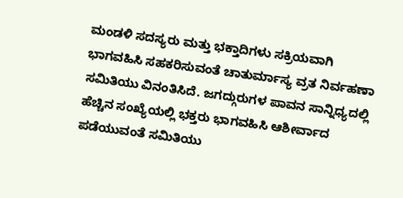ಮಂಡಳಿ ಸದಸ್ಯರು ಮತ್ತು ಭಕ್ತಾದಿಗಳು ಸಕ್ರಿಯವಾಗಿ ಭಾಗವಹಿಸಿ ಸಹಕರಿಸುವಂತೆ ಚಾತುರ್ಮಾಸ್ಯ ವ್ರತ ನಿರ್ವಹಣಾ ಸಮಿತಿಯು ವಿನಂತಿಸಿದೆ. ಜಗದ್ಗುರುಗಳ ಪಾವನ ಸಾನ್ನಿಧ್ಯದಲ್ಲಿ ಹೆಚ್ಚಿನ ಸಂಖ್ಯೆಯಲ್ಲಿ ಭಕ್ತರು ಭಾಗವಹಿಸಿ ಆಶೀರ್ವಾದ ಪಡೆಯುವಂತೆ ಸಮಿತಿಯು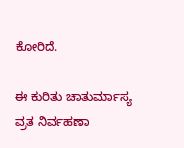ಕೋರಿದೆ.

ಈ ಕುರಿತು ಚಾತುರ್ಮಾಸ್ಯ ವ್ರತ ನಿರ್ವಹಣಾ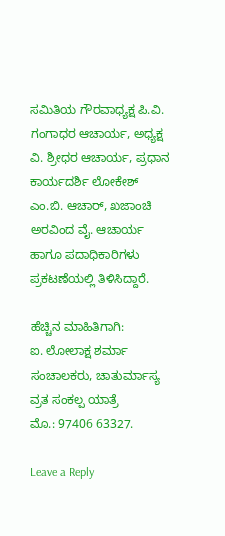ಸಮಿತಿಯ ಗೌರವಾಧ್ಯಕ್ಷ ಪಿ.ವಿ. ಗಂಗಾಧರ ಆಚಾರ್ಯ, ಅಧ್ಯಕ್ಷ ವಿ. ಶ್ರೀಧರ ಆಚಾರ್ಯ, ಪ್ರಧಾನ ಕಾರ್ಯದರ್ಶಿ ಲೋಕೇಶ್ ಎಂ.ಬಿ. ಆಚಾರ್, ಖಜಾಂಚಿ ಅರವಿಂದ ವೈ. ಆಚಾರ್ಯ ಹಾಗೂ ಪದಾಧಿಕಾರಿಗಳು ಪ್ರಕಟಣೆಯಲ್ಲಿ ತಿಳಿಸಿದ್ದಾರೆ.

ಹೆಚ್ಚಿನ ಮಾಹಿತಿಗಾಗಿ:
ಐ. ಲೋಲಾಕ್ಷ ಶರ್ಮಾ
ಸಂಚಾಲಕರು, ಚಾತುರ್ಮಾಸ್ಯ ವ್ರತ ಸಂಕಲ್ಪ ಯಾತ್ರೆ
ಮೊ.: 97406 63327.

Leave a Reply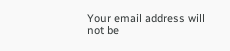Your email address will not be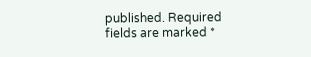published. Required fields are marked *